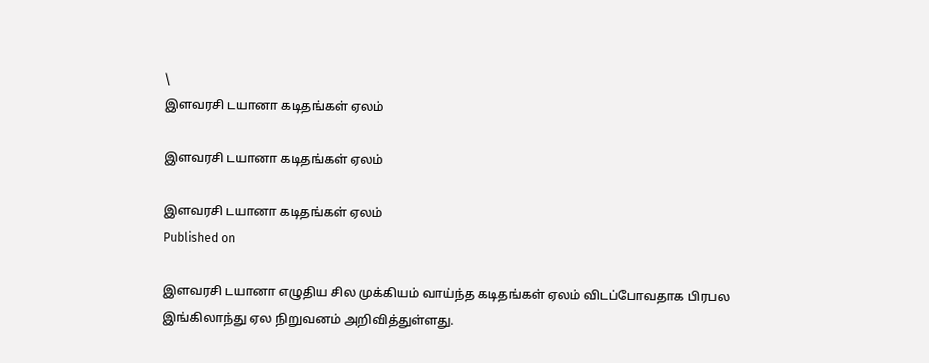\
இளவரசி டயானா கடிதங்கள் ஏலம்

இளவரசி டயானா கடிதங்கள் ஏலம்

இளவரசி டயானா கடிதங்கள் ஏலம்
Published on

இளவரசி டயானா எழுதிய சில முக்கியம் வாய்ந்த கடிதங்கள் ஏலம் விடப்போவதாக பிரபல இங்கிலாந்து ஏல நிறுவனம் அறிவித்துள்ளது.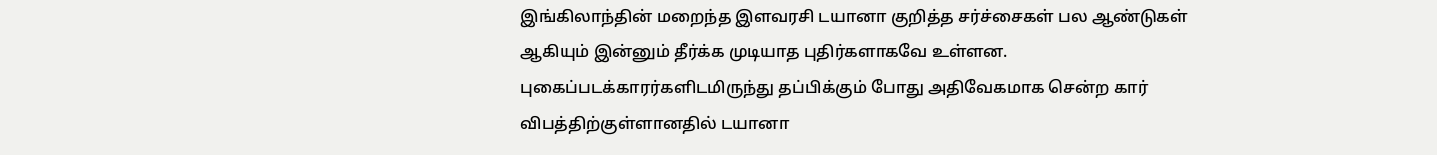இங்கிலாந்தின் மறைந்த இளவரசி டயானா குறித்த சர்ச்சைகள் பல ஆண்டுகள் ஆகியும் இன்னும் தீர்க்க முடியாத புதிர்களாகவே உள்ளன. புகைப்படக்காரர்களிடமிருந்து தப்பிக்கும் போது அதிவேகமாக சென்ற கார் விபத்திற்குள்ளானதில் டயானா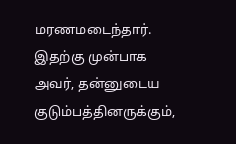மரணமடைந்தார். இதற்கு முன்பாக அவர், தன்னுடைய குடும்பத்தினருக்கும்,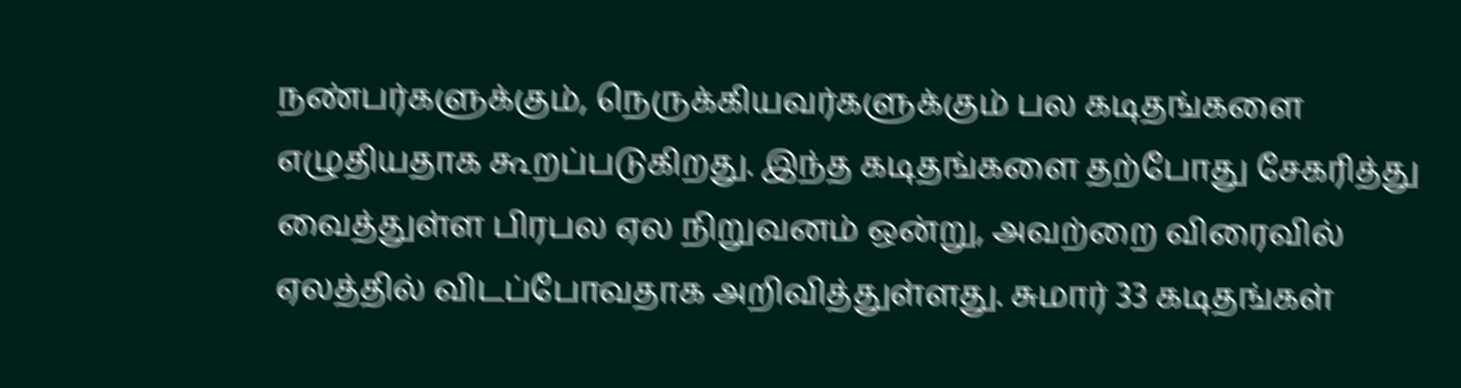நண்பர்களுக்கும், நெருக்கியவர்களுக்கும் பல கடிதங்களை எழுதியதாக கூறப்படுகிறது. இந்த கடிதங்களை தற்போது சேகரித்து வைத்துள்ள பிரபல ஏல நிறுவனம் ஒன்று, அவற்றை விரைவில் ஏலத்தில் விடப்போவதாக அறிவித்துள்ளது. சுமார் 33 கடிதங்கள்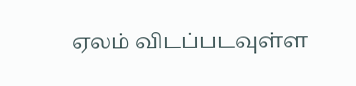ஏலம் விடப்படவுள்ள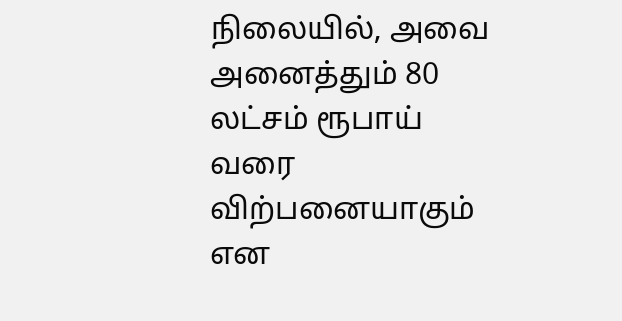நிலையில், அவை அனைத்தும் 80 லட்சம் ரூபாய் வரை விற்பனையாகும் என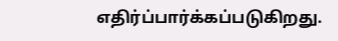எதிர்ப்பார்க்கப்படுகிறது.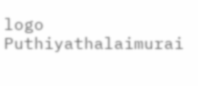logo
Puthiyathalaimurai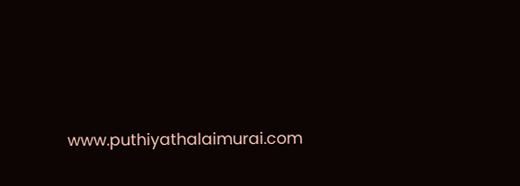www.puthiyathalaimurai.com